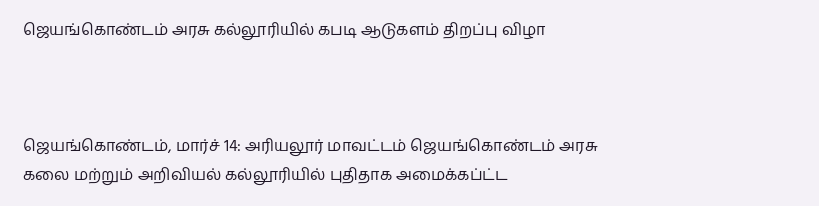ஜெயங்கொண்டம் அரசு கல்லூரியில் கபடி ஆடுகளம் திறப்பு விழா



ஜெயங்கொண்டம், மார்ச் 14: அரியலூர் மாவட்டம் ஜெயங்கொண்டம் அரசு கலை மற்றும் அறிவியல் கல்லூரியில் புதிதாக அமைக்கப்ட்ட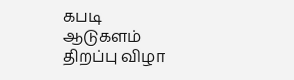கபடி ஆடுகளம் திறப்பு விழா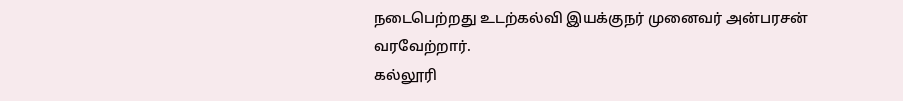நடைபெற்றது உடற்கல்வி இயக்குநர் முனைவர் அன்பரசன் வரவேற்றார்.
கல்லூரி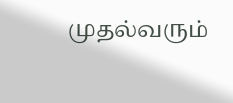முதல்வரும்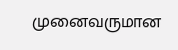முனைவருமான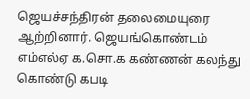ஜெயச்சந்திரன் தலைமையுரை ஆற்றினார். ஜெயங்கொண்டம் எம்எல்ஏ க.சொ.க கண்ணன் கலந்து கொண்டு கபடி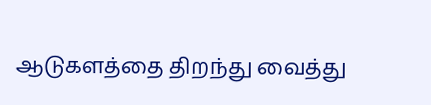ஆடுகளத்தை திறந்து வைத்து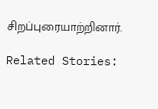சிறப்புரையாற்றினார்.

Related Stories: